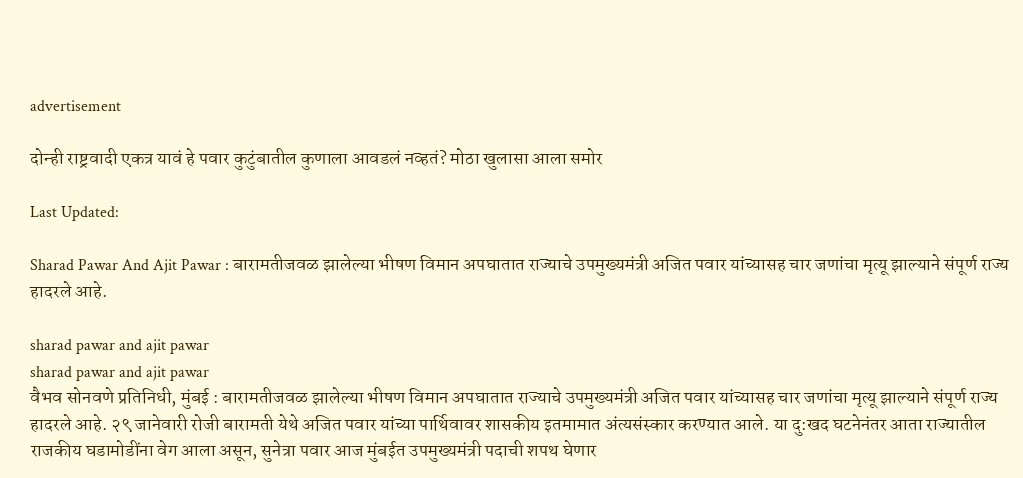advertisement

दोन्ही राष्ट्रवादी एकत्र यावं हे पवार कुटुंबातील कुणाला आवडलं नव्हतं? मोठा खुलासा आला समोर

Last Updated:

Sharad Pawar And Ajit Pawar : बारामतीजवळ झालेल्या भीषण विमान अपघातात राज्याचे उपमुख्यमंत्री अजित पवार यांच्यासह चार जणांचा मृत्यू झाल्याने संपूर्ण राज्य हादरले आहे.

sharad pawar and ajit pawar
sharad pawar and ajit pawar
वैभव सोनवणे प्रतिनिधी, मुंबई : बारामतीजवळ झालेल्या भीषण विमान अपघातात राज्याचे उपमुख्यमंत्री अजित पवार यांच्यासह चार जणांचा मृत्यू झाल्याने संपूर्ण राज्य हादरले आहे. २९ जानेवारी रोजी बारामती येथे अजित पवार यांच्या पार्थिवावर शासकीय इतमामात अंत्यसंस्कार करण्यात आले. या दु:खद घटनेनंतर आता राज्यातील राजकीय घडामोडींना वेग आला असून, सुनेत्रा पवार आज मुंबईत उपमुख्यमंत्री पदाची शपथ घेणार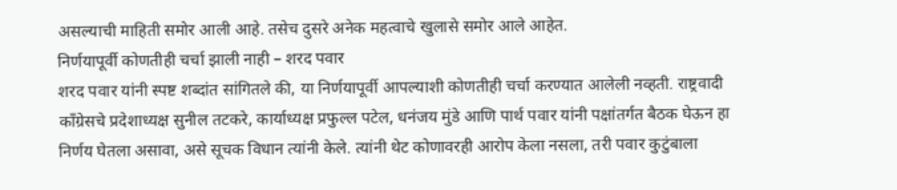असल्याची माहिती समोर आली आहे. तसेच दुसरे अनेक महत्वाचे खुलासे समोर आले आहेत.
निर्णयापूर्वी कोणतीही चर्चा झाली नाही – शरद पवार
शरद पवार यांनी स्पष्ट शब्दांत सांगितले की, या निर्णयापूर्वी आपल्याशी कोणतीही चर्चा करण्यात आलेली नव्हती. राष्ट्रवादी काँग्रेसचे प्रदेशाध्यक्ष सुनील तटकरे, कार्याध्यक्ष प्रफुल्ल पटेल, धनंजय मुंडे आणि पार्थ पवार यांनी पक्षांतर्गत बैठक घेऊन हा निर्णय घेतला असावा, असे सूचक विधान त्यांनी केले. त्यांनी थेट कोणावरही आरोप केला नसला, तरी पवार कुटुंबाला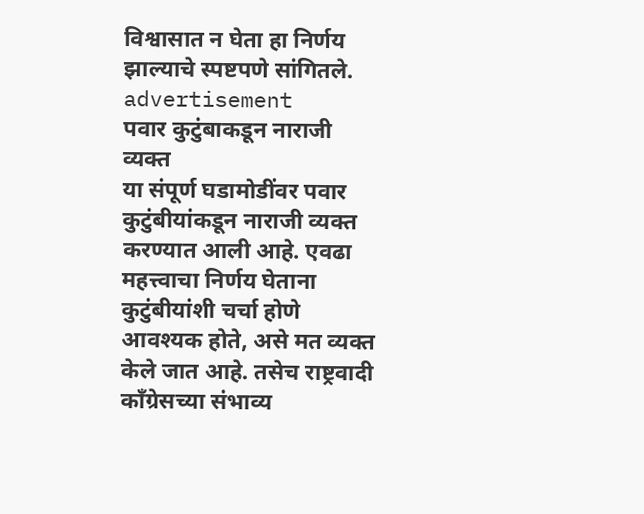विश्वासात न घेता हा निर्णय झाल्याचे स्पष्टपणे सांगितले.
advertisement
पवार कुटुंबाकडून नाराजी व्यक्त
या संपूर्ण घडामोडींवर पवार कुटुंबीयांकडून नाराजी व्यक्त करण्यात आली आहे. एवढा महत्त्वाचा निर्णय घेताना कुटुंबीयांशी चर्चा होणे आवश्यक होते, असे मत व्यक्त केले जात आहे. तसेच राष्ट्रवादी काँग्रेसच्या संभाव्य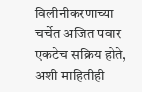विलीनीकरणाच्या चर्चेत अजित पवार एकटेच सक्रिय होते, अशी माहितीही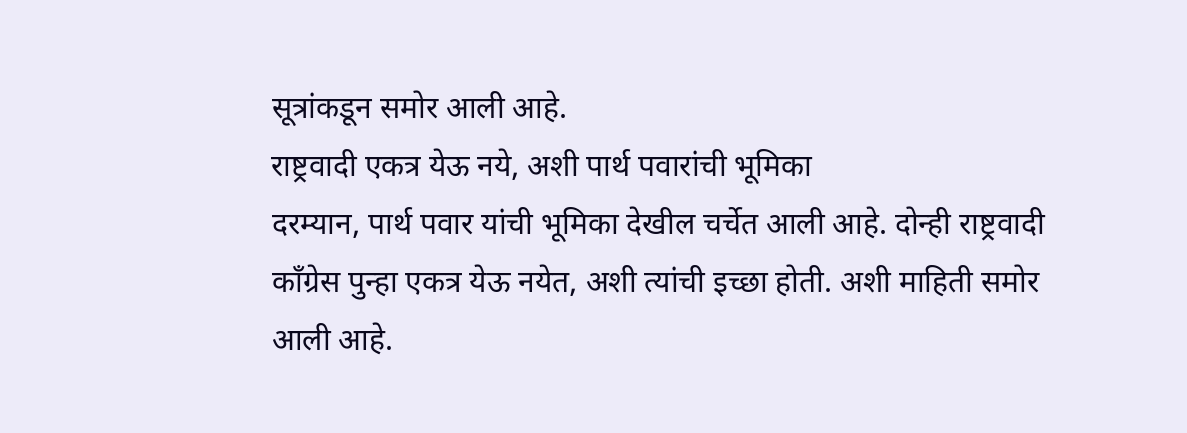सूत्रांकडून समोर आली आहे.
राष्ट्रवादी एकत्र येऊ नये, अशी पार्थ पवारांची भूमिका
दरम्यान, पार्थ पवार यांची भूमिका देखील चर्चेत आली आहे. दोन्ही राष्ट्रवादी काँग्रेस पुन्हा एकत्र येऊ नयेत, अशी त्यांची इच्छा होती. अशी माहिती समोर आली आहे.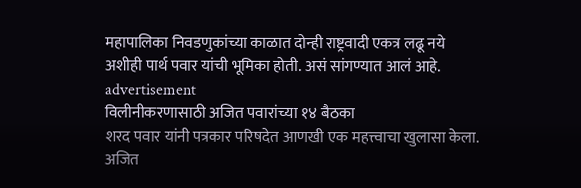महापालिका निवडणुकांच्या काळात दोन्ही राष्ट्रवादी एकत्र लढू नये अशीही पार्थ पवार यांची भूमिका होती. असं सांगण्यात आलं आहे.
advertisement
विलीनीकरणासाठी अजित पवारांच्या १४ बैठका
शरद पवार यांनी पत्रकार परिषदेत आणखी एक महत्त्वाचा खुलासा केला. अजित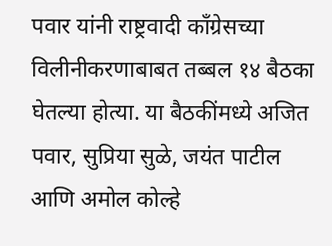पवार यांनी राष्ट्रवादी काँग्रेसच्या विलीनीकरणाबाबत तब्बल १४ बैठका घेतल्या होत्या. या बैठकींमध्ये अजित पवार, सुप्रिया सुळे, जयंत पाटील आणि अमोल कोल्हे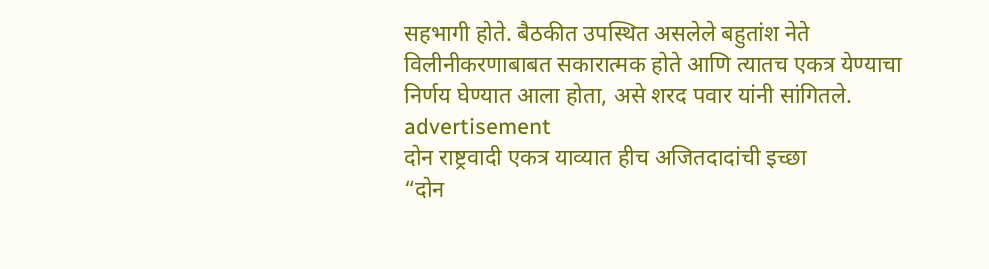सहभागी होते. बैठकीत उपस्थित असलेले बहुतांश नेते विलीनीकरणाबाबत सकारात्मक होते आणि त्यातच एकत्र येण्याचा निर्णय घेण्यात आला होता, असे शरद पवार यांनी सांगितले.
advertisement
दोन राष्ट्रवादी एकत्र याव्यात हीच अजितदादांची इच्छा
“दोन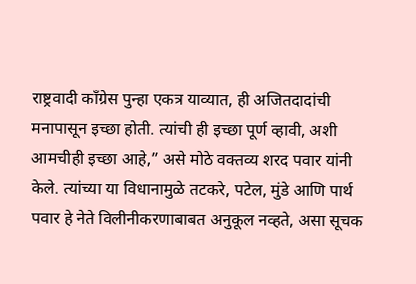राष्ट्रवादी काँग्रेस पुन्हा एकत्र याव्यात, ही अजितदादांची मनापासून इच्छा होती. त्यांची ही इच्छा पूर्ण व्हावी, अशी आमचीही इच्छा आहे,” असे मोठे वक्तव्य शरद पवार यांनी केले. त्यांच्या या विधानामुळे तटकरे, पटेल, मुंडे आणि पार्थ पवार हे नेते विलीनीकरणाबाबत अनुकूल नव्हते, असा सूचक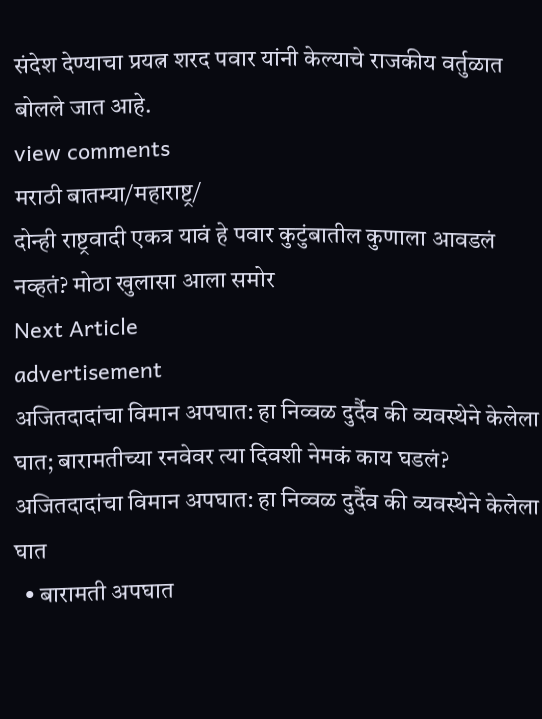संदेश देण्याचा प्रयत्न शरद पवार यांनी केल्याचे राजकीय वर्तुळात बोलले जात आहे.
view comments
मराठी बातम्या/महाराष्ट्र/
दोन्ही राष्ट्रवादी एकत्र यावं हे पवार कुटुंबातील कुणाला आवडलं नव्हतं? मोठा खुलासा आला समोर
Next Article
advertisement
अजितदादांचा विमान अपघात: हा निव्वळ दुर्दैव की व्यवस्थेने केलेला घात; बारामतीच्या रनवेवर त्या दिवशी नेमकं काय घडलं?
अजितदादांचा विमान अपघात: हा निव्वळ दुर्दैव की व्यवस्थेने केलेला घात
  • बारामती अपघात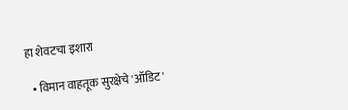हा शेवटचा इशारा

  • विमान वाहतूक सुरक्षेचे 'ऑडिट'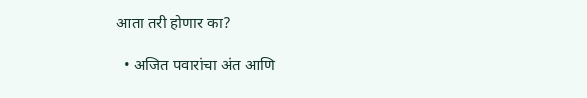आता तरी होणार का?

  • अजित पवारांचा अंत आणि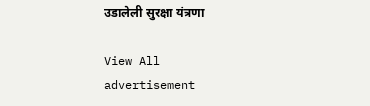उडालेली सुरक्षा यंत्रणा

View All
advertisement